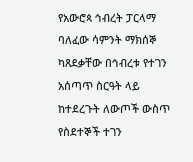የአውሮጳ ኅብረት ፓርላማ ባለፈው ሳምንት ማክሰኞ ካጸደቃቸው በኅብረቱ የተገን አሰጣጥ ስርዓት ላይ ከተደረጉት ለውጦች ውስጥ የስደተኞች ተገን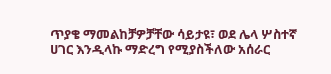ጥያቄ ማመልከቻዎቻቸው ሳይታዩ፣ ወደ ሌላ ሦስተኛ ሀገር እንዲላኩ ማድረግ የሚያስችለው አሰራር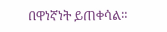በዋነኛነት ይጠቀሳል።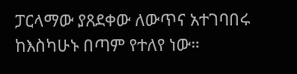ፓርላማው ያጸደቀው ለውጥና አተገባበሩ ከእስካሁኑ በጣም የተለየ ነው።